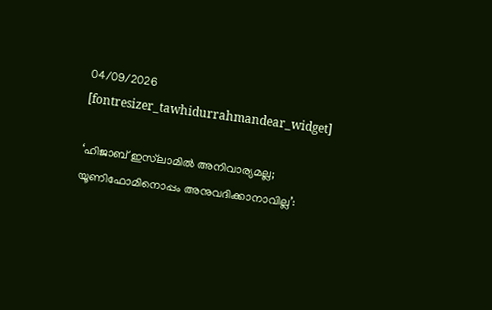04/09/2026
[fontresizer_tawhidurrahmandear_widget]

‘ഹിജാബ് ഇസ്‌ലാമിൽ അനിവാര്യമല്ല; യൂണിഫോമിനൊപ്പം അനുവദിക്കാനാവില്ല’: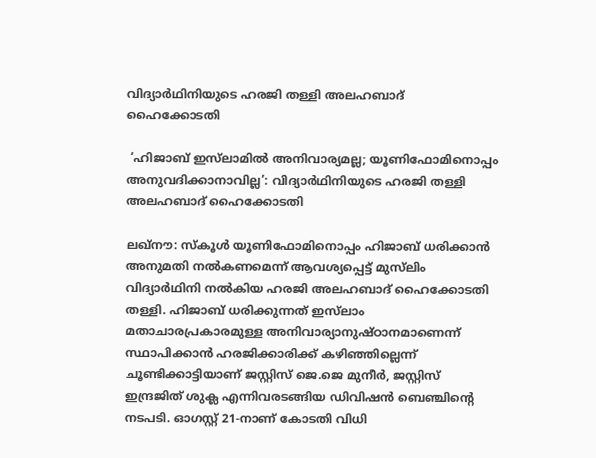വിദ്യാർഥിനിയുടെ ഹരജി തള്ളി അലഹബാദ് ഹൈക്കോടതി

 ‘ഹിജാബ് ഇസ്‌ലാമിൽ അനിവാര്യമല്ല; യൂണിഫോമിനൊപ്പം അനുവദിക്കാനാവില്ല’: വിദ്യാർഥിനിയുടെ ഹരജി തള്ളി അലഹബാദ് ഹൈക്കോടതി

ലഖ്‌നൗ: സ്കൂൾ യൂണിഫോമിനൊപ്പം ഹിജാബ് ധരിക്കാൻ അനുമതി നൽകണമെന്ന് ആവശ്യപ്പെട്ട് മുസ്‌ലിം വിദ്യാർഥിനി നൽകിയ ഹരജി അലഹബാദ് ഹൈക്കോടതി തള്ളി. ഹിജാബ് ധരിക്കുന്നത് ഇസ്‌ലാം മതാചാരപ്രകാരമുള്ള അനിവാര്യാനുഷ്ഠാനമാണെന്ന് സ്ഥാപിക്കാൻ ഹരജിക്കാരിക്ക് കഴിഞ്ഞില്ലെന്ന് ചൂണ്ടിക്കാട്ടിയാണ് ജസ്റ്റിസ് ജെ.ജെ മുനീർ, ജസ്റ്റിസ് ഇന്ദ്രജിത് ശുക്ല എന്നിവരടങ്ങിയ ഡിവിഷൻ ബെഞ്ചിന്റെ നടപടി. ഓഗസ്റ്റ് 21-നാണ് കോടതി വിധി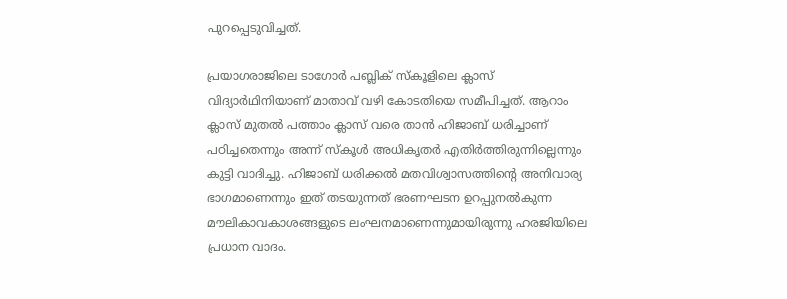പുറപ്പെടുവിച്ചത്.

പ്രയാഗരാജിലെ ടാഗോർ പബ്ലിക് സ്കൂളിലെ ക്ലാസ് വിദ്യാർഥിനിയാണ് മാതാവ് വഴി കോടതിയെ സമീപിച്ചത്. ആറാം ക്ലാസ് മുതൽ പത്താം ക്ലാസ് വരെ താൻ ഹിജാബ് ധരിച്ചാണ് പഠിച്ചതെന്നും അന്ന് സ്കൂൾ അധികൃതർ എതിർത്തിരുന്നില്ലെന്നും കുട്ടി വാദിച്ചു. ഹിജാബ് ധരിക്കൽ മതവിശ്വാസത്തിന്റെ അനിവാര്യ ഭാഗമാണെന്നും ഇത് തടയുന്നത് ഭരണഘടന ഉറപ്പുനൽകുന്ന മൗലികാവകാശങ്ങളുടെ ലംഘനമാണെന്നുമായിരുന്നു ഹരജിയിലെ പ്രധാന വാദം.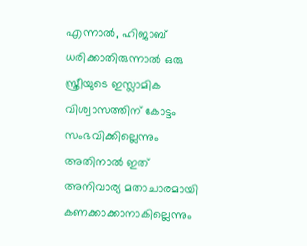എന്നാൽ, ഹിജാബ് ധരിക്കാതിരുന്നാൽ ഒരു സ്ത്രീയുടെ ഇസ്ലാമിക വിശ്വാസത്തിന് കോട്ടം സംഭവിക്കില്ലെന്നും അതിനാൽ ഇത് അനിവാര്യ മതാചാരമായി കണക്കാക്കാനാകില്ലെന്നും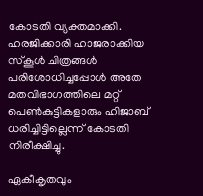കോടതി വ്യക്തമാക്കി. ഹരജിക്കാരി ഹാജരാക്കിയ സ്കൂൾ ചിത്രങ്ങൾ പരിശോധിച്ചപ്പോൾ അതേ മതവിഭാഗത്തിലെ മറ്റ് പെൺകുട്ടികളാരും ഹിജാബ് ധരിച്ചിട്ടില്ലെന്ന് കോടതി നിരീക്ഷിച്ചു.

ഏകീകൃതവും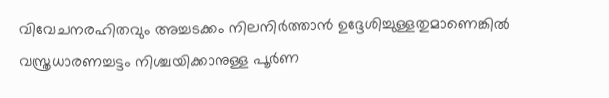വിവേചനരഹിതവും അച്ചടക്കം നിലനിർത്താൻ ഉദ്ദേശിച്ചുള്ളതുമാണെങ്കിൽ വസ്ത്രധാരണച്ചട്ടം നിശ്ചയിക്കാനുള്ള പൂർണ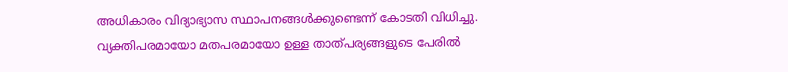അധികാരം വിദ്യാഭ്യാസ സ്ഥാപനങ്ങൾക്കുണ്ടെന്ന് കോടതി വിധിച്ചു. വ്യക്തിപരമായോ മതപരമായോ ഉള്ള താത്പര്യങ്ങളുടെ പേരിൽ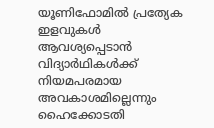യൂണിഫോമിൽ പ്രത്യേക ഇളവുകൾ ആവശ്യപ്പെടാൻ വിദ്യാർഥികൾക്ക് നിയമപരമായ അവകാശമില്ലെന്നും ഹൈക്കോടതി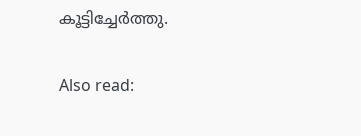കൂട്ടിച്ചേർത്തു.

Also read: